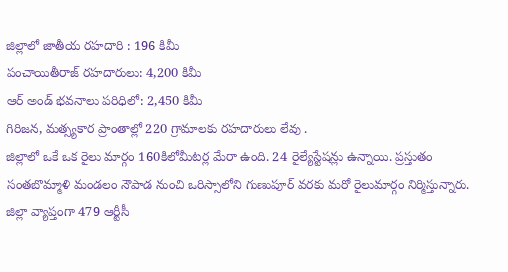జిల్లాలో జాతీయ రహదారి : 196 కిమీ
పంచాయితీరాజ్ రహదారులు: 4,200 కిమీ
ఆర్ అండ్ భవనాలు పరిధిలో: 2,450 కిమీ
గిరిజన, మత్స్యకార ప్రాంతాల్లో 220 గ్రామాలకు రహదారులు లేవు .
జిల్లాలో ఒకే ఒక రైలు మార్గం 160కిలోమీటర్ల మేరా ఉంది. 24 రైల్యేస్టేషన్లు ఉన్నాయి. ప్రస్తుతం సంతబొమ్మాళి మండలం నౌపాడ నుంచి ఒరిస్సాలోని గుణుపూర్ వరకు మరో రైలుమార్గం నిర్మిస్తున్నారు. జిల్లా వ్యాప్తంగా 479 ఆర్టీసీ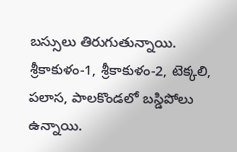బస్సులు తిరుగుతున్నాయి. శ్రీకాకుళం-1, శ్రీకాకుళం-2, టెక్కలి, పలాస, పాలకొండలో బస్డిపోలు ఉన్నాయి.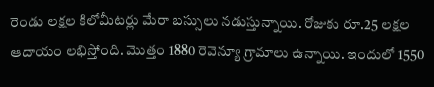రెండు లక్షల కిలోమీటర్లు మేరా బస్సులు నడుస్తున్నాయి. రోజుకు రూ.25 లక్షల ఆదాయం లభిస్తోంది. మొత్తం 1880 రెవెన్యూ గ్రామాలు ఉన్నాయి. ఇందులో 1550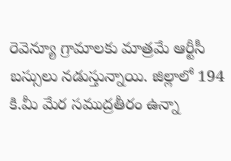రెవెన్యూ గ్రామాలకు మాత్రమే ఆర్టీసీ బస్సులు నడుస్తున్నాయి. జిల్లాలో 194 కి.మీ మేర సముద్రతీరం ఉన్నా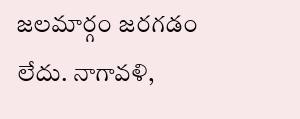జలమార్గం జరగడం లేదు. నాగావళి,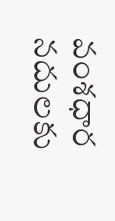వంశధార నదులకు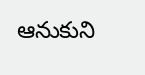ఆనుకుని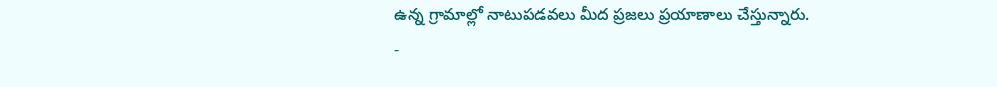ఉన్న గ్రామాల్లో నాటుపడవలు మీద ప్రజలు ప్రయాణాలు చేస్తున్నారు.
-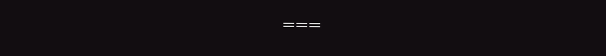===